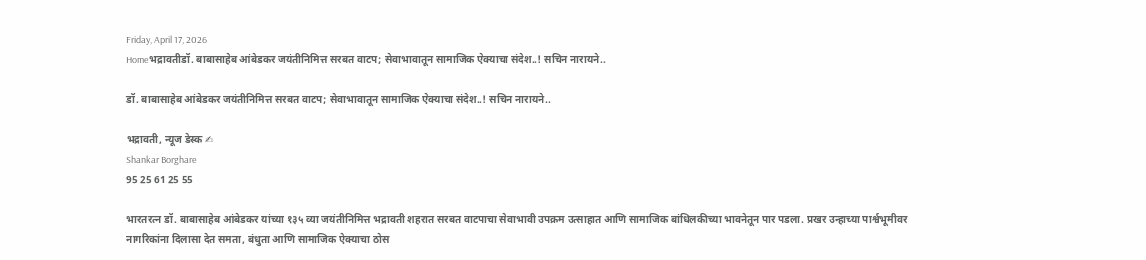Friday, April 17, 2026
Homeभद्रावतीडॉ. बाबासाहेब आंबेडकर जयंतीनिमित्त सरबत वाटप; सेवाभावातून सामाजिक ऐक्याचा संदेश..! सचिन नारायने..

डॉ. बाबासाहेब आंबेडकर जयंतीनिमित्त सरबत वाटप; सेवाभावातून सामाजिक ऐक्याचा संदेश..! सचिन नारायने..

भद्रावती, न्यूज डेस्क ✍
Shankar Borghare
95 25 61 25 55

भारतरत्न डॉ. बाबासाहेब आंबेडकर यांच्या १३५ व्या जयंतीनिमित्त भद्रावती शहरात सरबत वाटपाचा सेवाभावी उपक्रम उत्साहात आणि सामाजिक बांधिलकीच्या भावनेतून पार पडला. प्रखर उन्हाच्या पार्श्वभूमीवर नागरिकांना दिलासा देत समता, बंधुता आणि सामाजिक ऐक्याचा ठोस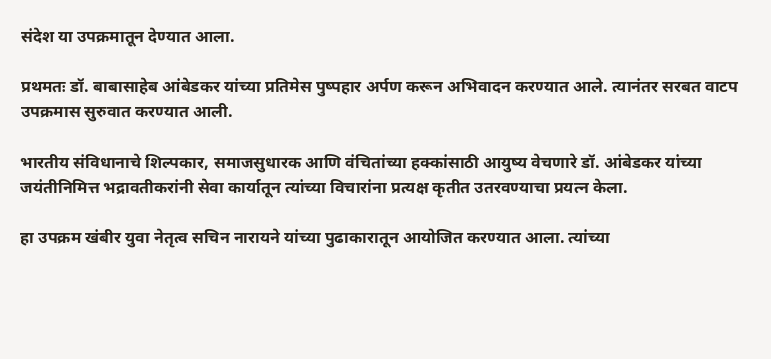संदेश या उपक्रमातून देण्यात आला.

प्रथमतः डॉ. बाबासाहेब आंबेडकर यांच्या प्रतिमेस पुष्पहार अर्पण करून अभिवादन करण्यात आले. त्यानंतर सरबत वाटप उपक्रमास सुरुवात करण्यात आली.

भारतीय संविधानाचे शिल्पकार, समाजसुधारक आणि वंचितांच्या हक्कांसाठी आयुष्य वेचणारे डॉ. आंबेडकर यांच्या जयंतीनिमित्त भद्रावतीकरांनी सेवा कार्यातून त्यांच्या विचारांना प्रत्यक्ष कृतीत उतरवण्याचा प्रयत्न केला.

हा उपक्रम खंबीर युवा नेतृत्व सचिन नारायने यांच्या पुढाकारातून आयोजित करण्यात आला. त्यांच्या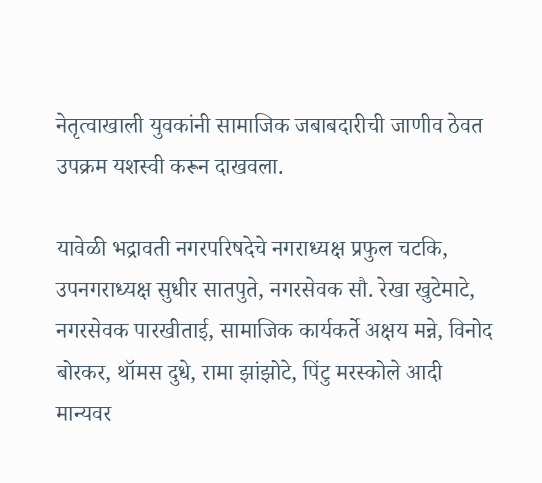नेतृत्वाखाली युवकांनी सामाजिक जबाबदारीची जाणीव ठेवत उपक्रम यशस्वी करून दाखवला.

यावेळी भद्रावती नगरपरिषदेचे नगराध्यक्ष प्रफुल चटकि, उपनगराध्यक्ष सुधीर सातपुते, नगरसेवक सौ. रेखा खुटेमाटे, नगरसेवक पारखीताई, सामाजिक कार्यकर्ते अक्षय मन्ने, विनोद बोरकर, थॉमस दुधे, रामा झांझोटे, पिंटु मरस्कोले आदी मान्यवर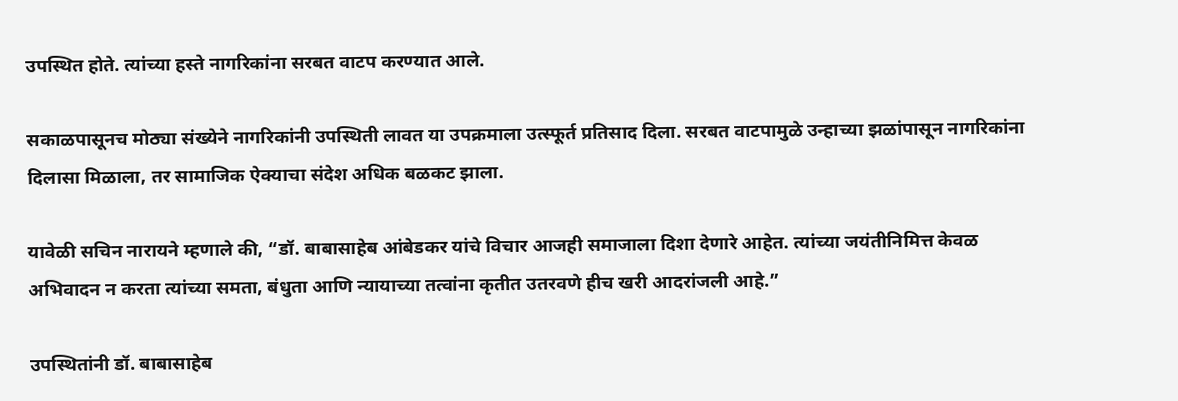उपस्थित होते. त्यांच्या हस्ते नागरिकांना सरबत वाटप करण्यात आले.

सकाळपासूनच मोठ्या संख्येने नागरिकांनी उपस्थिती लावत या उपक्रमाला उत्स्फूर्त प्रतिसाद दिला. सरबत वाटपामुळे उन्हाच्या झळांपासून नागरिकांना दिलासा मिळाला, तर सामाजिक ऐक्याचा संदेश अधिक बळकट झाला.

यावेळी सचिन नारायने म्हणाले की, “डॉ. बाबासाहेब आंबेडकर यांचे विचार आजही समाजाला दिशा देणारे आहेत. त्यांच्या जयंतीनिमित्त केवळ अभिवादन न करता त्यांच्या समता, बंधुता आणि न्यायाच्या तत्वांना कृतीत उतरवणे हीच खरी आदरांजली आहे.”

उपस्थितांनी डॉ. बाबासाहेब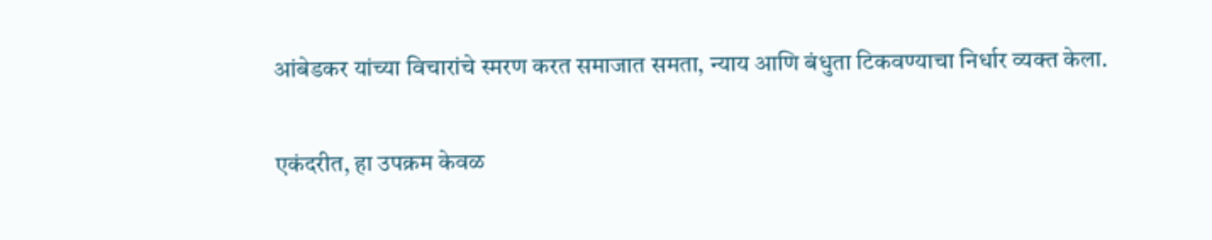आंबेडकर यांच्या विचारांचे स्मरण करत समाजात समता, न्याय आणि बंधुता टिकवण्याचा निर्धार व्यक्त केला.

एकंदरीत, हा उपक्रम केवळ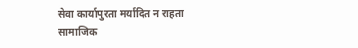सेवा कार्यापुरता मर्यादित न राहता सामाजिक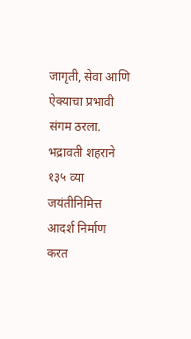जागृती, सेवा आणि ऐक्याचा प्रभावी संगम ठरला. भद्रावती शहराने १३५ व्या जयंतीनिमित्त आदर्श निर्माण करत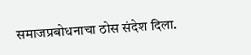समाजप्रबोधनाचा ठोस संदेश दिला.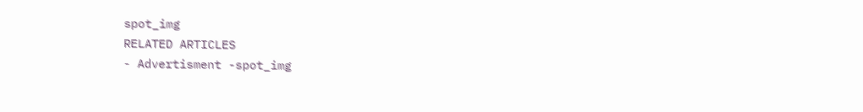spot_img
RELATED ARTICLES
- Advertisment -spot_img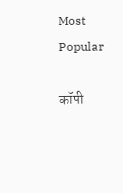Most Popular

कॉपी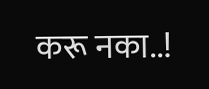करू नका..!